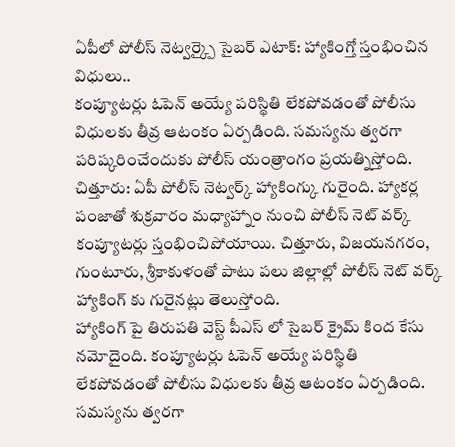ఏపీలో పోలీస్ నెట్వర్క్పై సైబర్ ఎటాక్: హ్యాకింగ్తో స్తంభించిన విధులు..
కంప్యూటర్లు ఓపెన్ అయ్యే పరిస్థితి లేకపోవడంతో పోలీసు విధులకు తీవ్ర ఆటంకం ఏర్పడింది. సమస్యను త్వరగా పరిష్కరించేందుకు పోలీస్ యంత్రాంగం ప్రయత్నిస్తోంది.
చిత్తూరు: ఏపీ పోలీస్ నెట్వర్క్ హ్యాకింగ్కు గురైంది. హ్యాకర్ల పంజాతో శుక్రవారం మధ్యాహ్నాం నుంచి పోలీస్ నెట్ వర్క్ కంప్యూటర్లు స్తంభించిపోయాయి. చిత్తూరు, విజయనగరం, గుంటూరు, శ్రీకాకుళంతో పాటు పలు జిల్లాల్లో పోలీస్ నెట్ వర్క్ హ్యాకింగ్ కు గురైనట్లు తెలుస్తోంది.
హ్యాకింగ్ పై తిరుపతి వెస్ట్ పీఎస్ లో సైబర్ క్రైమ్ కింద కేసు నమోదైంది. కంప్యూటర్లు ఓపెన్ అయ్యే పరిస్థితి లేకపోవడంతో పోలీసు విధులకు తీవ్ర ఆటంకం ఏర్పడింది. సమస్యను త్వరగా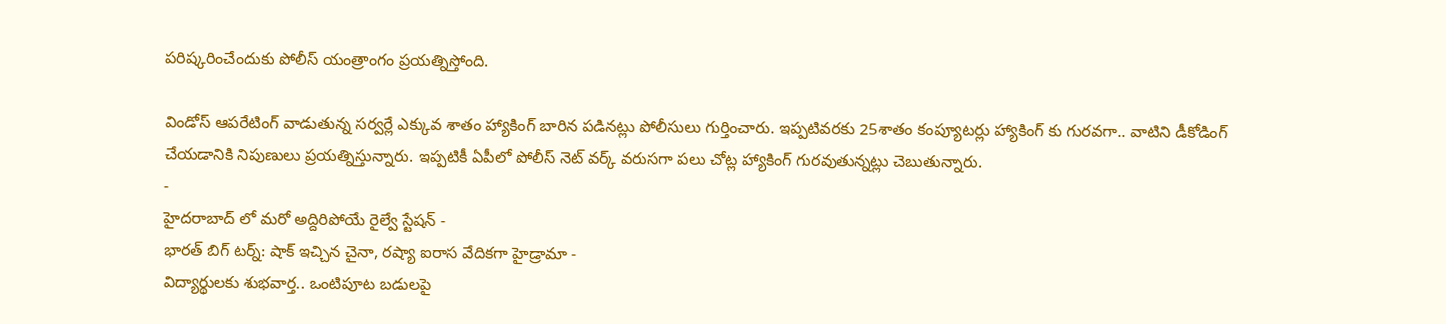పరిష్కరించేందుకు పోలీస్ యంత్రాంగం ప్రయత్నిస్తోంది.

విండోస్ ఆపరేటింగ్ వాడుతున్న సర్వర్లే ఎక్కువ శాతం హ్యాకింగ్ బారిన పడినట్లు పోలీసులు గుర్తించారు. ఇప్పటివరకు 25శాతం కంప్యూటర్లు హ్యాకింగ్ కు గురవగా.. వాటిని డీకోడింగ్ చేయడానికి నిపుణులు ప్రయత్నిస్తున్నారు. ఇప్పటికీ ఏపీలో పోలీస్ నెట్ వర్క్ వరుసగా పలు చోట్ల హ్యాకింగ్ గురవుతున్నట్లు చెబుతున్నారు.
-
హైదరాబాద్ లో మరో అద్దిరిపోయే రైల్వే స్టేషన్ -
భారత్ బిగ్ టర్న్: షాక్ ఇచ్చిన చైనా, రష్యా ఐరాస వేదికగా హైడ్రామా -
విద్యార్థులకు శుభవార్త.. ఒంటిపూట బడులపై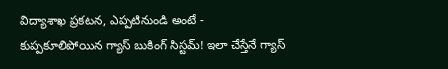విద్యాశాఖ ప్రకటన, ఎప్పటినుండి అంటే -
కుప్పకూలిపోయిన గ్యాస్ బుకింగ్ సిస్టమ్! ఇలా చేస్తేనే గ్యాస్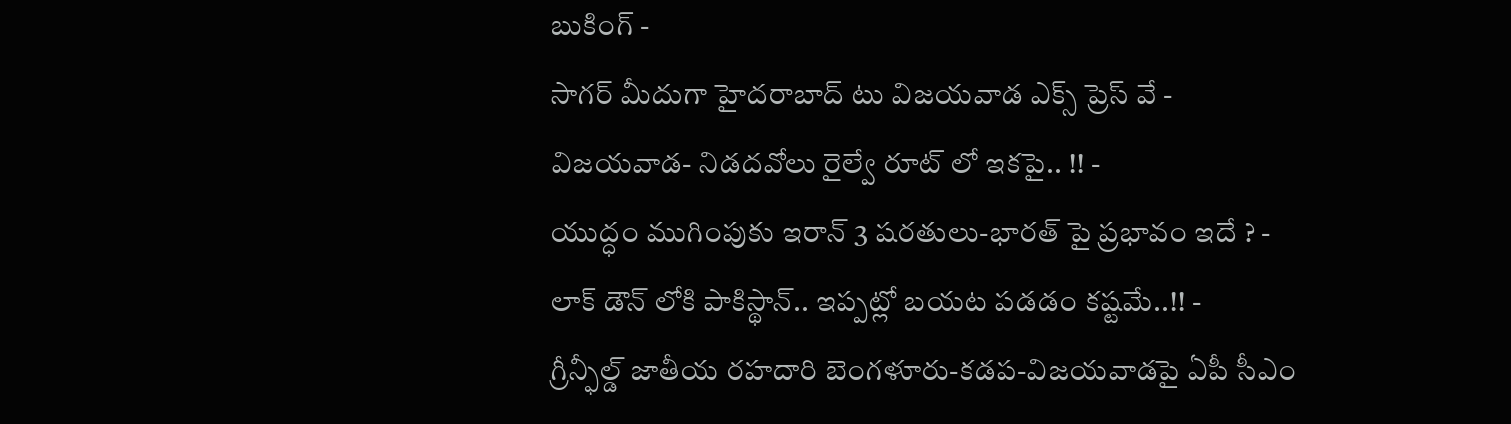బుకింగ్ -
సాగర్ మీదుగా హైదరాబాద్ టు విజయవాడ ఎక్స్ ప్రెస్ వే -
విజయవాడ- నిడదవోలు రైల్వే రూట్ లో ఇకపై.. !! -
యుద్ధం ముగింపుకు ఇరాన్ 3 షరతులు-భారత్ పై ప్రభావం ఇదే ? -
లాక్ డౌన్ లోకి పాకిస్థాన్.. ఇప్పట్లో బయట పడడం కష్టమే..!! -
గ్రీన్ఫీల్డ్ జాతీయ రహదారి బెంగళూరు-కడప-విజయవాడపై ఏపీ సీఎం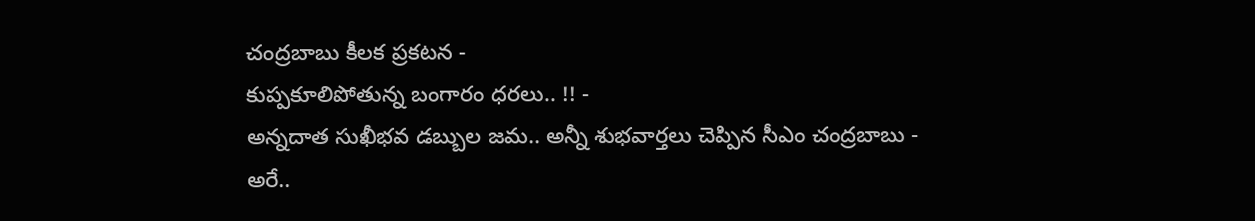చంద్రబాబు కీలక ప్రకటన -
కుప్పకూలిపోతున్న బంగారం ధరలు.. !! -
అన్నదాత సుఖీభవ డబ్బుల జమ.. అన్నీ శుభవార్తలు చెప్పిన సీఎం చంద్రబాబు -
అరే..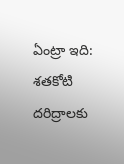ఏంట్రా ఇది: శతకోటి దరిద్రాలకు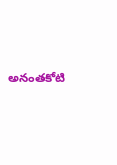అనంతకోటి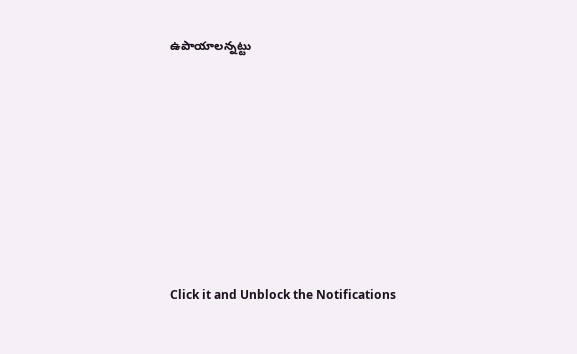ఉపాయాలన్నట్టు












Click it and Unblock the Notifications